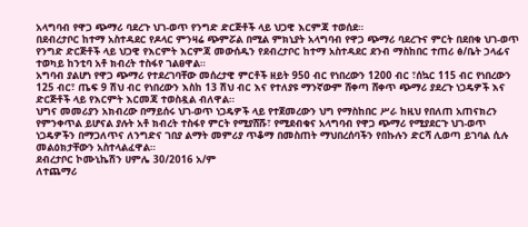አላግባብ የዋጋ ጭማሪ ባደረጉ ህገ-ወጥ የንግድ ድርጅቶች ላይ ህጋዊ እርምጃ ተወሰደ።
በደብረታቦር ከተማ አስተዳደር የዶላር ምንዛሬ ጭምሯል በሚል ምክኒያት አላግባብ የዋጋ ጭማሪ ባደረጉና ምርት በደበቁ ህገ-ወጥ የንግድ ድርጅቶች ላይ ህጋዊ የእርምት እርምጃ መውሰዱን የደብረታቦር ከተማ አስተዳደር ደንብ ማስከበር ተጠሪ ፅ/ቤት ኃላፊና ተወካይ ከንቲባ አቶ ክብረት ተስፋየ ገልፀዋል።
አግባብ ያልሆነ የዋጋ ጭማሪ የተደረገባቸው መሰረታዊ ምርቶች ዘይት 950 ብር የነበረውን 1200 ብር ፣ሰኳር 115 ብር የነበረውን 125 ብር፣ ጤፍ 9 ሽህ ብር የነበረውን እስከ 13 ሽህ ብር እና የተለያዩ ማንኛውም ሸቀጣ ሸቀጥ ጭማሪ ያደረጉ ነጋዴዎች እና ድርጅቶች ላይ የእርምት እርመጃ ተወስዷል ብለዋል።
ህግና መመሪያን አክብረው በማይሰሩ ህገ-ወጥ ነጋዴዎች ላይ የተጀመረውን ህግ የማስከበር ሥራ ከዚህ የበለጠ አጠናክረን የምንቀጥል ይሆናል ያሉት አቶ ክብረት ተስፋየ ምርት የሚያሸሹ፣ የሚደብቁና አላግባብ የዋጋ ጭማሪ የሚያደርጉ ህገ-ወጥ ነጋዴዎችን በማጋለጥና ለንግድና ገበያ ልማት መምሪያ ጥቆማ በመስጠት ማህበረሰባችን የበኩሉን ድርሻ ሊወጣ ይገባል ሲሉ መልዕክታቸውን አስተላልፈዋል።
ደብረታቦር ኮሙኒኬሽን ሀምሌ 30/2016 አ/ም
ለተጨማሪ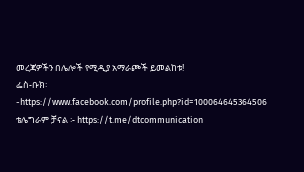መረጃዎችን በሌሎች የሚዲያ አማራጮች ይመልከቱ!
ፌስ-ቡክ፡-https://www.facebook.com/profile.php?id=100064645364506
ቴሌግራም ቻናል ፡- https://t.me/dtcommunication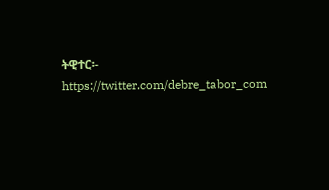ትዊተር፡- https://twitter.com/debre_tabor_com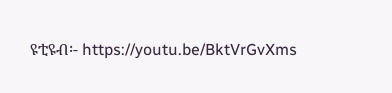ዩቲዩብ፡- https://youtu.be/BktVrGvXms